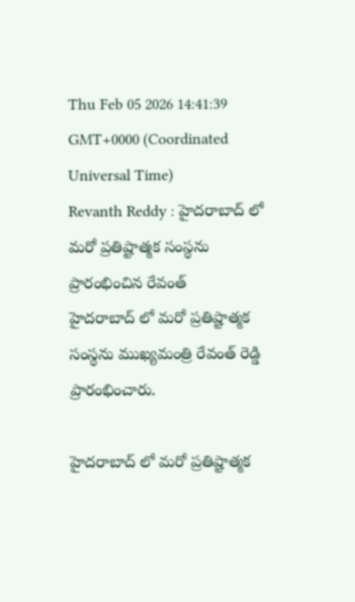Thu Feb 05 2026 14:41:39 GMT+0000 (Coordinated Universal Time)
Revanth Reddy : హైదరాబాద్ లో మరో ప్రతిష్టాత్మక సంస్థను ప్రారంభించిన రేవంత్
హైదరాబాద్ లో మరో ప్రతిష్టాత్మక సంస్థను ముఖ్యమంత్రి రేవంత్ రెడ్డి ప్రారంభించారు.

హైదరాబాద్ లో మరో ప్రతిష్టాత్మక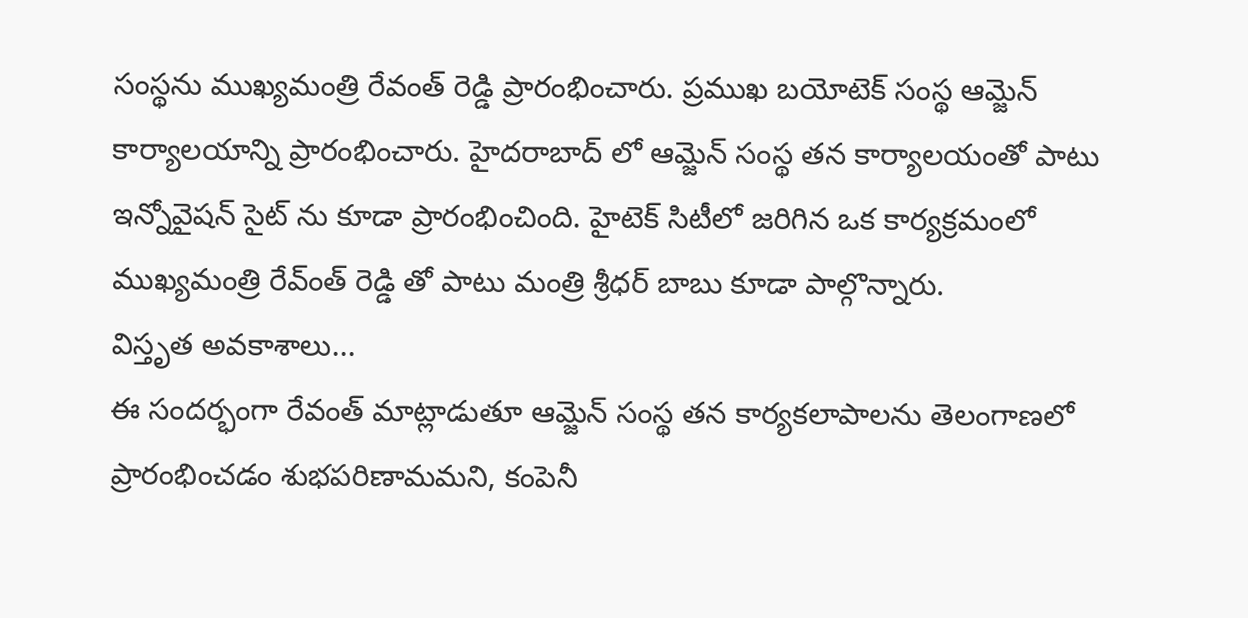సంస్థను ముఖ్యమంత్రి రేవంత్ రెడ్డి ప్రారంభించారు. ప్రముఖ బయోటెక్ సంస్థ ఆమ్జెన్ కార్యాలయాన్ని ప్రారంభించారు. హైదరాబాద్ లో ఆమ్జెన్ సంస్థ తన కార్యాలయంతో పాటు ఇన్నోవైషన్ సైట్ ను కూడా ప్రారంభించింది. హైటెక్ సిటీలో జరిగిన ఒక కార్యక్రమంలో ముఖ్యమంత్రి రేవ్ంత్ రెడ్డి తో పాటు మంత్రి శ్రీధర్ బాబు కూడా పాల్గొన్నారు.
విస్తృత అవకాశాలు...
ఈ సందర్భంగా రేవంత్ మాట్లాడుతూ ఆమ్జెన్ సంస్థ తన కార్యకలాపాలను తెలంగాణలో ప్రారంభించడం శుభపరిణామమని, కంపెనీ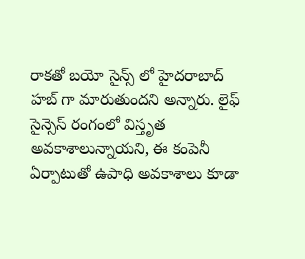రాకతో బయో సైన్స్ లో హైదరాబాద్ హబ్ గా మారుతుందని అన్నారు. లైఫ్ సైన్సెస్ రంగంలో విస్తృత అవకాశాలున్నాయని, ఈ కంపెనీ ఏర్పాటుతో ఉపాధి అవకాశాలు కూడా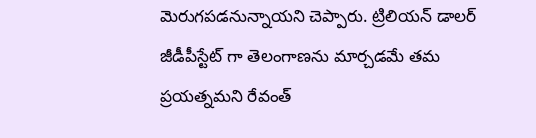మెరుగపడనున్నాయని చెప్పారు. ట్రిలియన్ డాలర్ జీడీపీస్టేట్ గా తెలంగాణను మార్చడమే తమ ప్రయత్నమని రేవంత్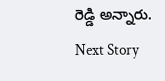రెడ్డి అన్నారు.
Next Story